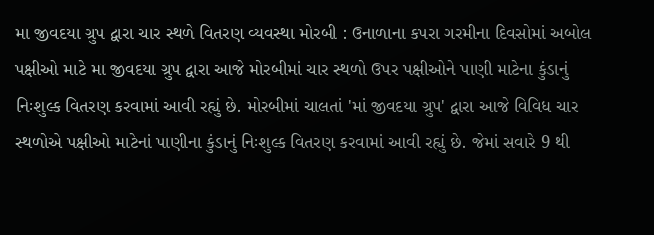મા જીવદયા ગ્રુપ દ્વારા ચાર સ્થળે વિતરણ વ્યવસ્થા મોરબી : ઉનાળાના કપરા ગરમીના દિવસોમાં અબોલ પક્ષીઓ માટે મા જીવદયા ગ્રુપ દ્વારા આજે મોરબીમાં ચાર સ્થળો ઉપર પક્ષીઓને પાણી માટેના કુંડાનું નિઃશુલ્ક વિતરણ કરવામાં આવી રહ્યું છે. મોરબીમાં ચાલતાં 'માં જીવદયા ગ્રુપ' દ્વારા આજે વિવિધ ચાર સ્થળોએ પક્ષીઓ માટેનાં પાણીના કુંડાનું નિઃશુલ્ક વિતરણ કરવામાં આવી રહ્યું છે. જેમાં સવારે 9 થી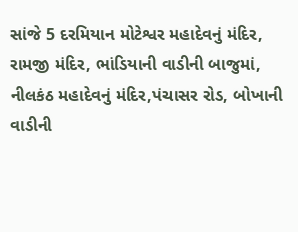સાંજે 5 દરમિયાન મોટેશ્વર મહાદેવનું મંદિર, રામજી મંદિર, ભાંડિયાની વાડીની બાજુમાં, નીલકંઠ મહાદેવનું મંદિર,પંચાસર રોડ, બોખાની વાડીની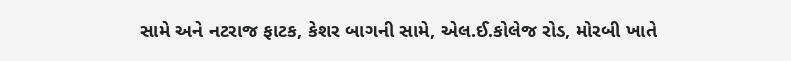સામે અને નટરાજ ફાટક, કેશર બાગની સામે, એલ.ઈ.કોલેજ રોડ, મોરબી ખાતે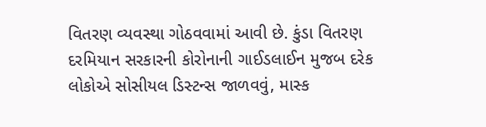વિતરણ વ્યવસ્થા ગોઠવવામાં આવી છે. કુંડા વિતરણ દરમિયાન સરકારની કોરોનાની ગાઈડલાઈન મુજબ દરેક લોકોએ સોસીયલ ડિસ્ટન્સ જાળવવું, માસ્ક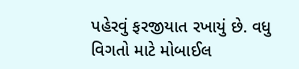પહેરવું ફરજીયાત રખાયું છે. વધુ વિગતો માટે મોબાઈલ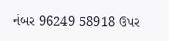નંબર 96249 58918 ઉપર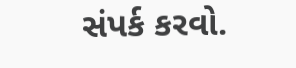સંપર્ક કરવો.